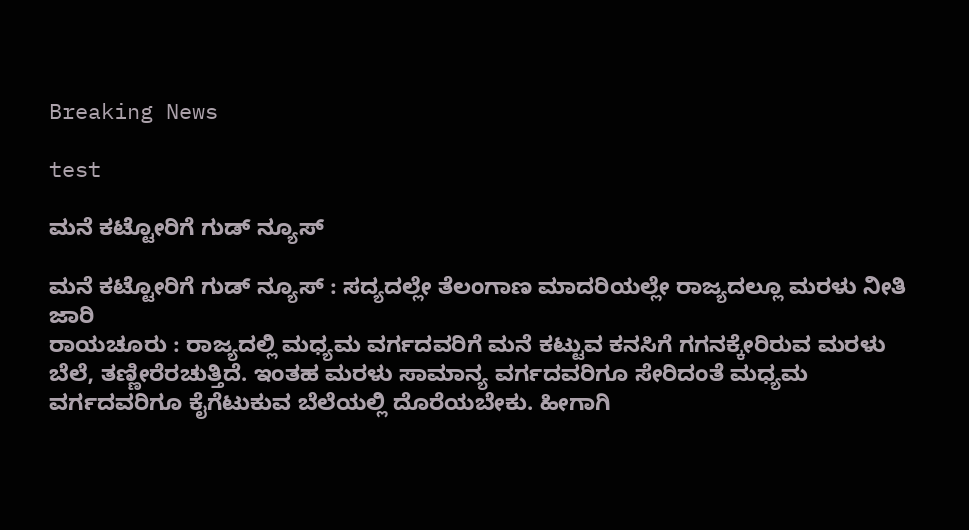Breaking News

test

ಮನೆ ಕಟ್ಟೋರಿಗೆ ಗುಡ್ ನ್ಯೂಸ್

ಮನೆ ಕಟ್ಟೋರಿಗೆ ಗುಡ್ ನ್ಯೂಸ್ : ಸದ್ಯದಲ್ಲೇ ತೆಲಂಗಾಣ ಮಾದರಿಯಲ್ಲೇ ರಾಜ್ಯದಲ್ಲೂ ಮರಳು ನೀತಿ ಜಾರಿ
ರಾಯಚೂರು : ರಾಜ್ಯದಲ್ಲಿ ಮಧ್ಯಮ ವರ್ಗದವರಿಗೆ ಮನೆ ಕಟ್ಟುವ ಕನಸಿಗೆ ಗಗನಕ್ಕೇರಿರುವ ಮರಳು ಬೆಲೆ, ತಣ್ಣೀರೆರಚುತ್ತಿದೆ. ಇಂತಹ ಮರಳು ಸಾಮಾನ್ಯ ವರ್ಗದವರಿಗೂ ಸೇರಿದಂತೆ ಮಧ್ಯಮ ವರ್ಗದವರಿಗೂ ಕೈಗೆಟುಕುವ ಬೆಲೆಯಲ್ಲಿ ದೊರೆಯಬೇಕು. ಹೀಗಾಗಿ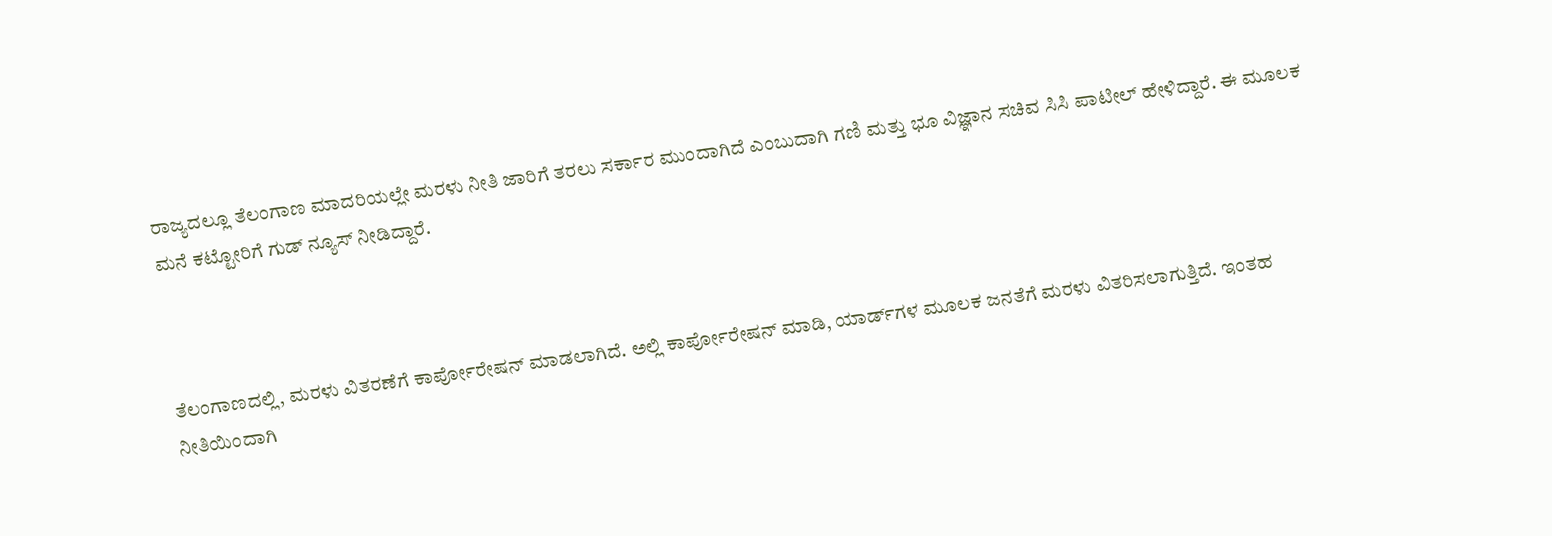ರಾಜ್ಯದಲ್ಲೂ ತೆಲಂಗಾಣ ಮಾದರಿಯಲ್ಲೇ ಮರಳು ನೀತಿ ಜಾರಿಗೆ ತರಲು ಸರ್ಕಾರ ಮುಂದಾಗಿದೆ ಎಂಬುದಾಗಿ ಗಣಿ ಮತ್ತು ಭೂ ವಿಜ್ಞಾನ ಸಚಿವ ಸಿಸಿ ಪಾಟೀಲ್ ಹೇಳಿದ್ದಾರೆ. ಈ ಮೂಲಕ ಮನೆ ಕಟ್ಟೋರಿಗೆ ಗುಡ್ ನ್ಯೂಸ್ ನೀಡಿದ್ದಾರೆ.



ತೆಲಂಗಾಣದಲ್ಲಿ, ಮರಳು ವಿತರಣೆಗೆ ಕಾರ್ಪೋರೇಷನ್‌ ಮಾಡಲಾಗಿದೆ. ಅಲ್ಲಿ ಕಾರ್ಪೋರೇಷನ್‌ ಮಾಡಿ, ಯಾರ್ಡ್‌ಗಳ ಮೂಲಕ ಜನತೆಗೆ ಮರಳು ವಿತರಿಸಲಾಗುತ್ತಿದೆ. ಇಂತಹ ನೀತಿಯಿಂದಾಗಿ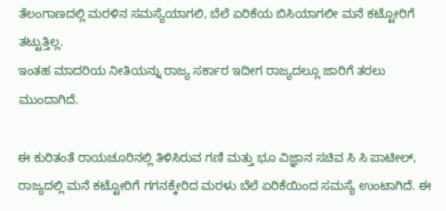ತೆಲಂಗಾಣದಲ್ಲಿ ಮರಳಿನ ಸಮಸ್ಯೆಯಾಗಲಿ, ಬೆಲೆ ಏರಿಕೆಯ ಬಿಸಿಯಾಗಲೀ ಮನೆ ಕಟ್ಟೋರಿಗೆ ತಟ್ಟುತ್ತಿಲ್ಲ.
ಇಂತಹ ಮಾದರಿಯ ನೀತಿಯನ್ನು ರಾಜ್ಯ ಸರ್ಕಾರ ಇದೀಗ ರಾಜ್ಯದಲ್ಲೂ ಜಾರಿಗೆ ತರಲು ಮುಂದಾಗಿದೆ.

ಈ ಕುರಿತಂತೆ ರಾಯಚೂರಿನಲ್ಲಿ ತಿಳಿಸಿರುವ ಗಣಿ ಮತ್ತು ಭೂ ವಿಜ್ಞಾನ ಸಚಿವ ಸಿ ಸಿ ಪಾಟೀಲ್, ರಾಜ್ಯದಲ್ಲಿ ಮನೆ ಕಟ್ಟೋರಿಗೆ ಗಗನಕ್ಕೇರಿದ ಮರಳು ಬೆಲೆ ಏರಿಕೆಯಿಂದ ಸಮಸ್ಯೆ ಉಂಟಾಗಿದೆ. ಈ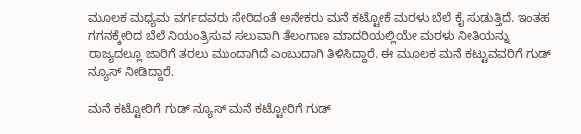ಮೂಲಕ ಮಧ್ಯಮ ವರ್ಗದವರು ಸೇರಿದಂತೆ ಅನೇಕರು ಮನೆ ಕಟ್ಟೋಕೆ ಮರಳು ಬೆಲೆ ಕೈ ಸುಡುತ್ತಿದೆ. ಇಂತಹ ಗಗನಕ್ಕೇರಿದ ಬೆಲೆ ನಿಯಂತ್ರಿಸುವ ಸಲುವಾಗಿ ತೆಲಂಗಾಣ ಮಾದರಿಯಲ್ಲಿಯೇ ಮರಳು ನೀತಿಯನ್ನು ರಾಜ್ಯದಲ್ಲೂ ಜಾರಿಗೆ ತರಲು ಮುಂದಾಗಿದೆ ಎಂಬುದಾಗಿ ತಿಳಿಸಿದ್ದಾರೆ. ಈ ಮೂಲಕ ಮನೆ ಕಟ್ಟುವವರಿಗೆ ಗುಡ್ ನ್ಯೂಸ್ ನೀಡಿದ್ದಾರೆ.

ಮನೆ ಕಟ್ಟೋರಿಗೆ ಗುಡ್ ನ್ಯೂಸ್ ಮನೆ ಕಟ್ಟೋರಿಗೆ ಗುಡ್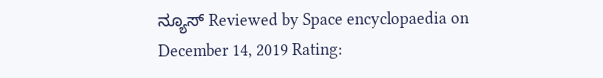ನ್ಯೂಸ್ Reviewed by Space encyclopaedia on December 14, 2019 Rating: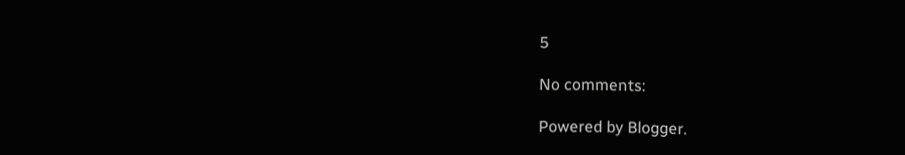5

No comments:

Powered by Blogger.